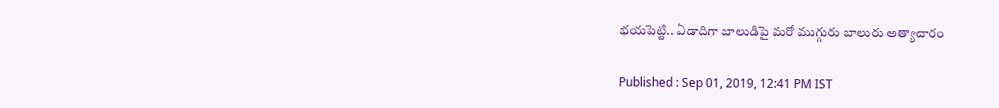భయపెట్టి.. ఏడాదిగా బాలుడిపై మరో ముగ్గురు బాలురు అత్యాచారం

Published : Sep 01, 2019, 12:41 PM IST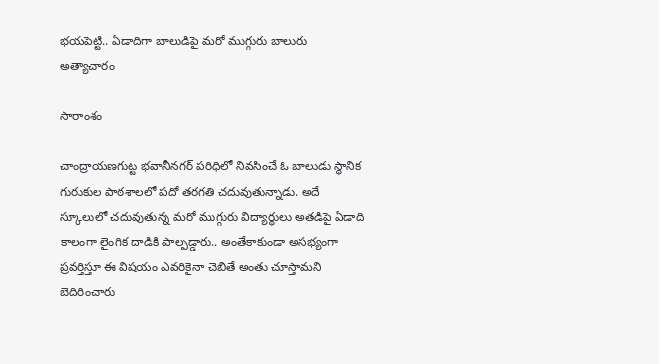భయపెట్టి.. ఏడాదిగా బాలుడిపై మరో ముగ్గురు బాలురు అత్యాచారం

సారాంశం

చాంద్రాయణగుట్ట భవానీనగర్ పరిధిలో నివసించే ఓ బాలుడు స్థానిక గురుకుల పాఠశాలలో పదో తరగతి చదువుతున్నాడు. అదే స్కూలులో చదువుతున్న మరో ముగ్గురు విద్యార్ధులు అతడిపై ఏడాది కాలంగా లైంగిక దాడికి పాల్పడ్డారు.. అంతేకాకుండా అసభ్యంగా ప్రవర్తిస్తూ ఈ విషయం ఎవరికైనా చెబితే అంతు చూస్తామని బెదిరించారు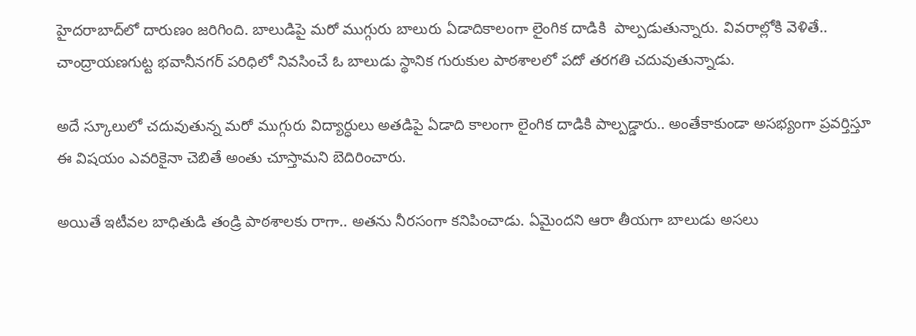హైదరాబాద్‌లో దారుణం జరిగింది. బాలుడిపై మరో ముగ్గురు బాలురు ఏడాదికాలంగా లైంగిక దాడికి  పాల్పడుతున్నారు. వివరాల్లోకి వెళితే.. చాంద్రాయణగుట్ట భవానీనగర్ పరిధిలో నివసించే ఓ బాలుడు స్థానిక గురుకుల పాఠశాలలో పదో తరగతి చదువుతున్నాడు.

అదే స్కూలులో చదువుతున్న మరో ముగ్గురు విద్యార్ధులు అతడిపై ఏడాది కాలంగా లైంగిక దాడికి పాల్పడ్డారు.. అంతేకాకుండా అసభ్యంగా ప్రవర్తిస్తూ ఈ విషయం ఎవరికైనా చెబితే అంతు చూస్తామని బెదిరించారు.

అయితే ఇటీవల బాధితుడి తండ్రి పాఠశాలకు రాగా.. అతను నీరసంగా కనిపించాడు. ఏమైందని ఆరా తీయగా బాలుడు అసలు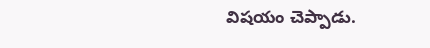విషయం చెప్పాడు.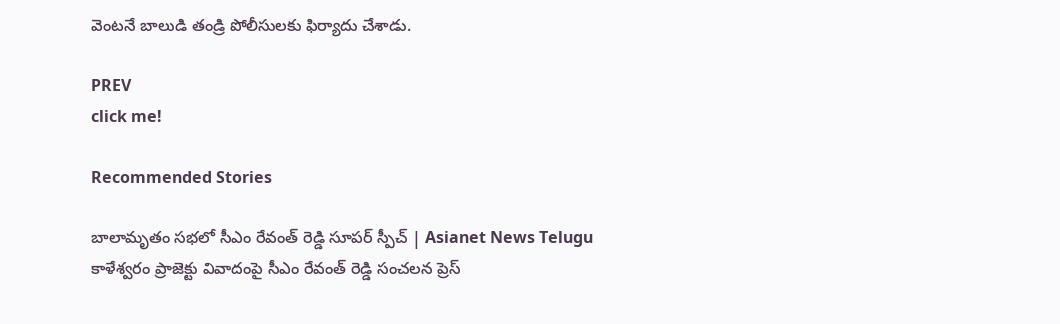వెంటనే బాలుడి తండ్రి పోలీసులకు ఫిర్యాదు చేశాడు.

PREV
click me!

Recommended Stories

బాలామృతం సభలో సీఎం రేవంత్ రెడ్డి సూపర్ స్పీచ్ | Asianet News Telugu
కాళేశ్వరం ప్రాజెక్టు వివాదంపై సీఎం రేవంత్ రెడ్డి సంచలన ప్రెస్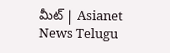మీట్ | Asianet News Telugu